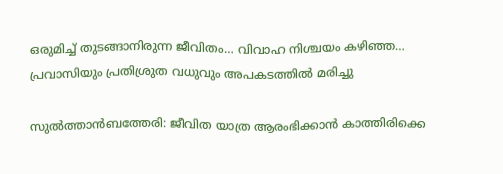ഒരുമിച്ച് തുടങ്ങാനിരുന്ന ജീവിതം… വിവാഹ നിശ്ചയം കഴിഞ്ഞ… പ്രവാസിയും പ്രതിശ്രുത വധുവും അപകടത്തിൽ മരിച്ചു

സുല്‍ത്താന്‍ബത്തേരി: ജീവിത യാത്ര ആരംഭിക്കാന്‍ കാത്തിരിക്കെ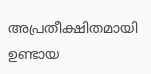അപ്രതീക്ഷിതമായി ഉണ്ടായ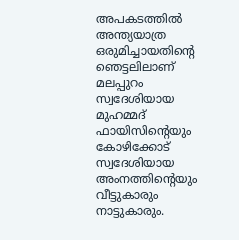അപകടത്തില്‍ അന്ത്യയാത്ര ഒരുമിച്ചായതിന്റെ ഞെട്ടലിലാണ് മലപ്പുറം സ്വദേശിയായ മുഹമ്മദ് ഫായിസിന്റെയും കോഴിക്കോട് സ്വദേശിയായ അംനത്തിന്റെയും വീട്ടുകാരും നാട്ടുകാരും.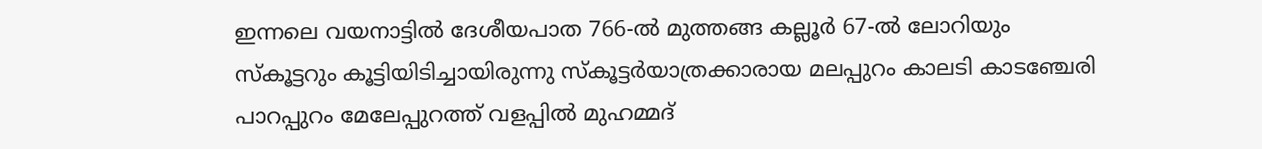ഇന്നലെ വയനാട്ടില്‍ ദേശീയപാത 766-ല്‍ മുത്തങ്ങ കല്ലൂര്‍ 67-ല്‍ ലോറിയും സ്‌കൂട്ടറും കൂട്ടിയിടിച്ചായിരുന്നു സ്‌കൂട്ടര്‍യാത്രക്കാരായ മലപ്പുറം കാലടി കാടഞ്ചേരി പാറപ്പുറം മേലേപ്പുറത്ത് വളപ്പില്‍ മുഹമ്മദ്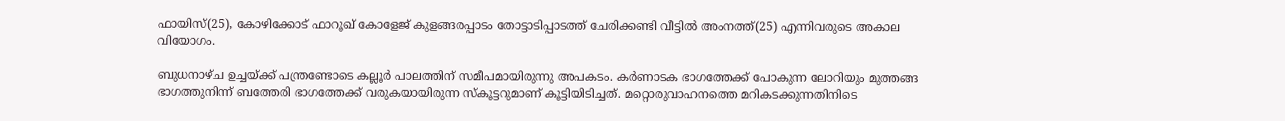ഫായിസ്(25), കോഴിക്കോട് ഫാറൂഖ് കോളേജ് കുളങ്ങരപ്പാടം തോട്ടാടിപ്പാടത്ത് ചേരിക്കണ്ടി വീട്ടില്‍ അംനത്ത്(25) എന്നിവരുടെ അകാല വിയോഗം.

ബുധനാഴ്ച ഉച്ചയ്ക്ക് പന്ത്രണ്ടോടെ കല്ലൂര്‍ പാലത്തിന് സമീപമായിരുന്നു അപകടം. കര്‍ണാടക ഭാഗത്തേക്ക് പോകുന്ന ലോറിയും മുത്തങ്ങ ഭാഗത്തുനിന്ന് ബത്തേരി ഭാഗത്തേക്ക് വരുകയായിരുന്ന സ്‌കൂട്ടറുമാണ് കൂട്ടിയിടിച്ചത്. മറ്റൊരുവാഹനത്തെ മറികടക്കുന്നതിനിടെ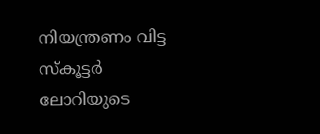നിയന്ത്രണം വിട്ട സ്‌കൂട്ടര്‍ ലോറിയുടെ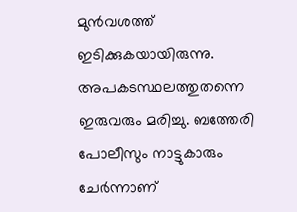മുന്‍വശത്ത് ഇടിക്കുകയായിരുന്നു. അപകടസ്ഥലത്തുതന്നെ ഇരുവരും മരിച്ചു. ബത്തേരി പോലീസും നാട്ടുകാരും ചേര്‍ന്നാണ്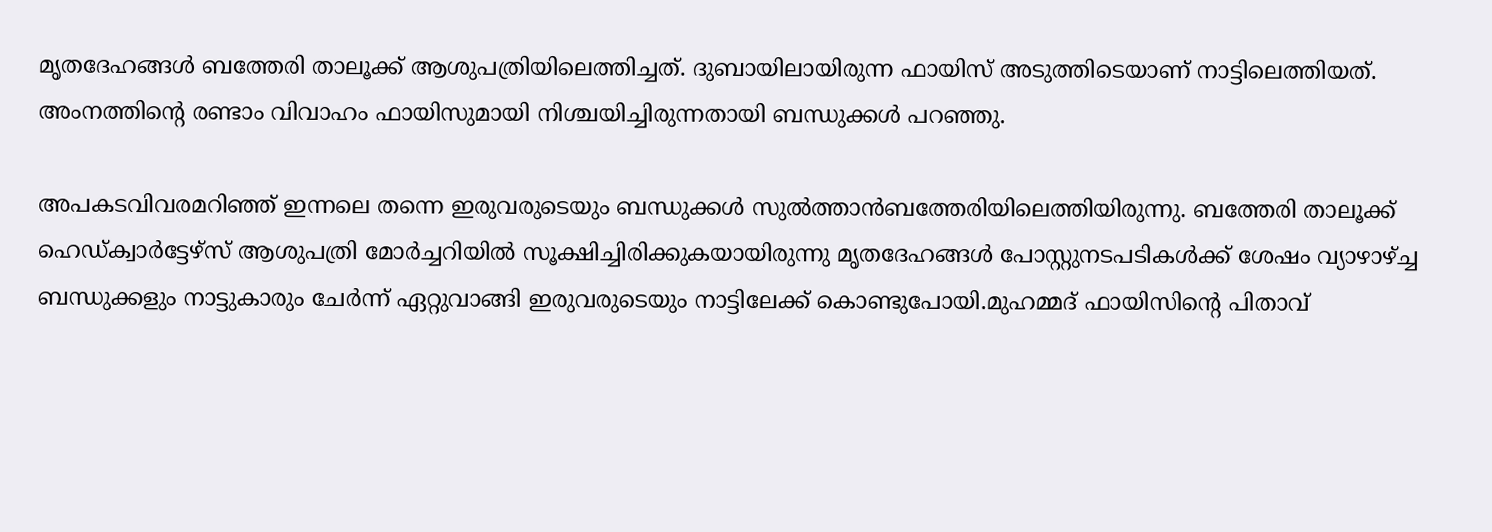മൃതദേഹങ്ങള്‍ ബത്തേരി താലൂക്ക് ആശുപത്രിയിലെത്തിച്ചത്. ദുബായിലായിരുന്ന ഫായിസ് അടുത്തിടെയാണ് നാട്ടിലെത്തിയത്. അംനത്തിന്റെ രണ്ടാം വിവാഹം ഫായിസുമായി നിശ്ചയിച്ചിരുന്നതായി ബന്ധുക്കള്‍ പറഞ്ഞു.

അപകടവിവരമറിഞ്ഞ് ഇന്നലെ തന്നെ ഇരുവരുടെയും ബന്ധുക്കള്‍ സുല്‍ത്താന്‍ബത്തേരിയിലെത്തിയിരുന്നു. ബത്തേരി താലൂക്ക് ഹെഡ്ക്വാര്‍ട്ടേഴ്‌സ് ആശുപത്രി മോര്‍ച്ചറിയില്‍ സൂക്ഷിച്ചിരിക്കുകയായിരുന്നു മൃതദേഹങ്ങള്‍ പോസ്റ്റുനടപടികള്‍ക്ക് ശേഷം വ്യാഴാഴ്ച്ച ബന്ധുക്കളും നാട്ടുകാരും ചേര്‍ന്ന് ഏറ്റുവാങ്ങി ഇരുവരുടെയും നാട്ടിലേക്ക് കൊണ്ടുപോയി.മുഹമ്മദ് ഫായിസിന്റെ പിതാവ്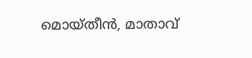മൊയ്തീന്‍, മാതാവ്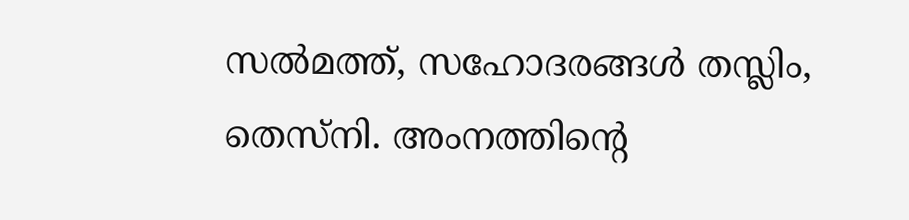സല്‍മത്ത്, സഹോദരങ്ങള്‍ തസ്ലിം, തെസ്നി. അംനത്തിന്റെ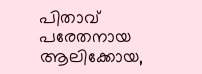പിതാവ് പരേതനായ ആലിക്കോയ,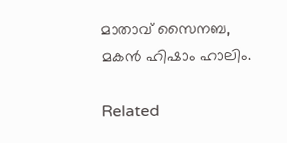മാതാവ് സൈനബ, മകന്‍ ഹിഷാം ഹാലിം.

Related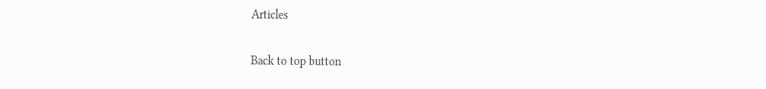Articles

Back to top button